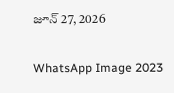జూన్ 27, 2026

WhatsApp Image 2023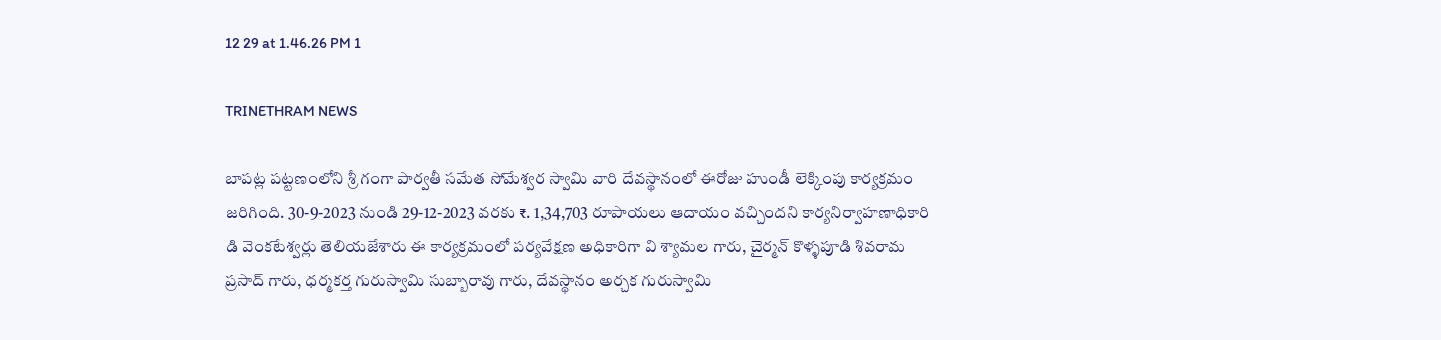12 29 at 1.46.26 PM 1

TRINETHRAM NEWS

బాపట్ల పట్టణంలోని శ్రీ గంగా పార్వతీ సమేత సోమేశ్వర స్వామి వారి దేవస్థానంలో ఈరోజు హుండీ లెక్కింపు కార్యక్రమం జరిగింది. 30-9-2023 నుండి 29-12-2023 వరకు ₹. 1,34,703 రూపాయలు ఆదాయం వచ్చిందని కార్యనిర్వాహణాధికారి డి వెంకటేశ్వర్లు తెలియజేశారు ఈ కార్యక్రమంలో పర్యవేక్షణ అధికారిగా వి శ్యామల గారు, చైర్మన్ కొళ్ళపూడి శివరామ ప్రసాద్ గారు, ధర్మకర్త గురుస్వామి సుబ్బారావు గారు, దేవస్థానం అర్చక గురుస్వామి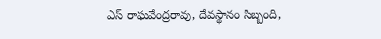ఎస్ రాఘవేంద్రరావు, దేవస్థానం సిబ్బంది,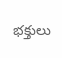భక్తులు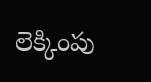లెక్కింపు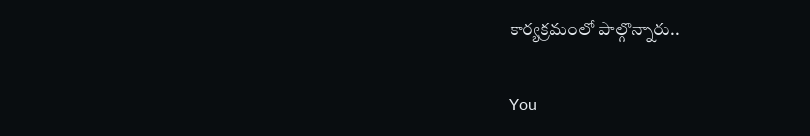కార్యక్రమంలో పాల్గొన్నారు..

You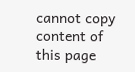cannot copy content of this page